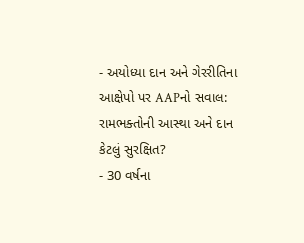- અયોધ્યા દાન અને ગેરરીતિના આક્ષેપો પર AAPનો સવાલ: રામભક્તોની આસ્થા અને દાન કેટલું સુરક્ષિત?
- 30 વર્ષના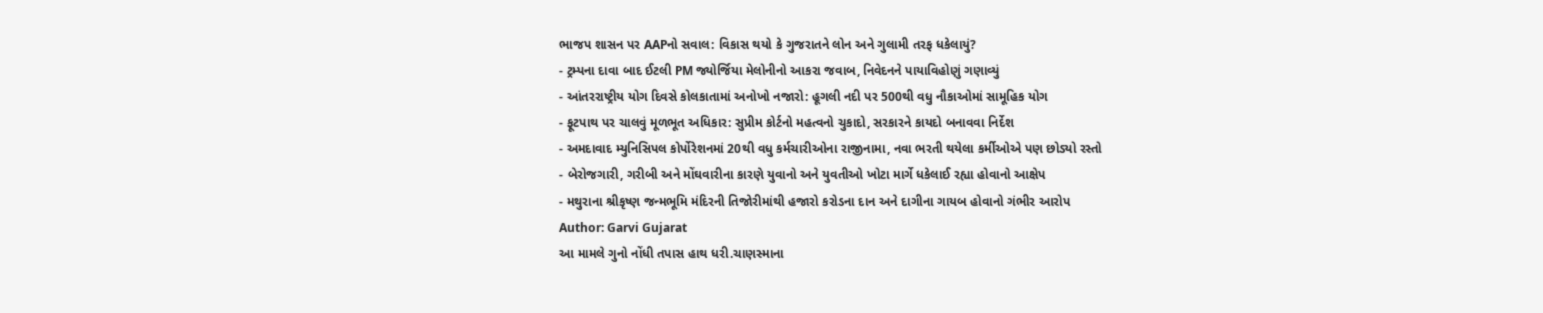ભાજપ શાસન પર AAPનો સવાલ: વિકાસ થયો કે ગુજરાતને લોન અને ગુલામી તરફ ધકેલાયું?
- ટ્રમ્પના દાવા બાદ ઈટલી PM જ્યોર્જિયા મેલોનીનો આકરા જવાબ, નિવેદનને પાયાવિહોણું ગણાવ્યું
- આંતરરાષ્ટ્રીય યોગ દિવસે કોલકાતામાં અનોખો નજારો: હૂગલી નદી પર 500થી વધુ નૌકાઓમાં સામૂહિક યોગ
- ફૂટપાથ પર ચાલવું મૂળભૂત અધિકાર: સુપ્રીમ કોર્ટનો મહત્વનો ચુકાદો, સરકારને કાયદો બનાવવા નિર્દેશ
- અમદાવાદ મ્યુનિસિપલ કોર્પોરેશનમાં 20થી વધુ કર્મચારીઓના રાજીનામા, નવા ભરતી થયેલા કર્મીઓએ પણ છોડ્યો રસ્તો
- બેરોજગારી, ગરીબી અને મોંઘવારીના કારણે યુવાનો અને યુવતીઓ ખોટા માર્ગે ધકેલાઈ રહ્યા હોવાનો આક્ષેપ
- મથુરાના શ્રીકૃષ્ણ જન્મભૂમિ મંદિરની તિજોરીમાંથી હજારો કરોડના દાન અને દાગીના ગાયબ હોવાનો ગંભીર આરોપ
Author: Garvi Gujarat
આ મામલે ગુનો નોંધી તપાસ હાથ ધરી.ચાણસ્માના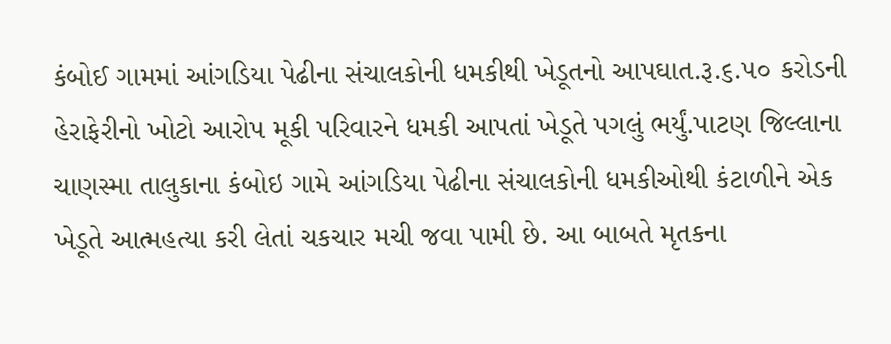કંબોઈ ગામમાં આંગડિયા પેઢીના સંચાલકોની ધમકીથી ખેડૂતનો આપઘાત.રૂ.૬.૫૦ કરોડની હેરાફેરીનો ખોટો આરોપ મૂકી પરિવારને ધમકી આપતાં ખેડૂતે પગલું ભર્યું.પાટણ જિલ્લાના ચાણસ્મા તાલુકાના કંબોઇ ગામે આંગડિયા પેઢીના સંચાલકોની ધમકીઓથી કંટાળીને એક ખેડૂતે આત્મહત્યા કરી લેતાં ચકચાર મચી જવા પામી છે. આ બાબતે મૃતકના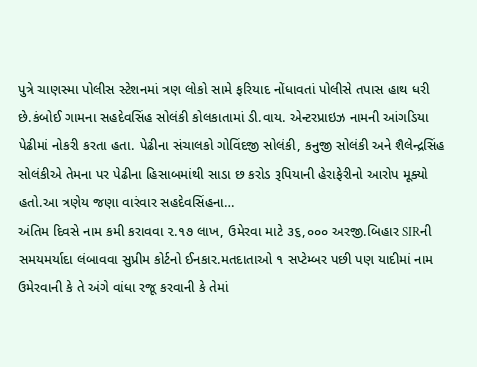પુત્રે ચાણસ્મા પોલીસ સ્ટેશનમાં ત્રણ લોકો સામે ફરિયાદ નોંધાવતાં પોલીસે તપાસ હાથ ધરી છે.કંબોઈ ગામના સહદેવસિંહ સોલંકી કોલકાતામાં ડી.વાય. એન્ટરપ્રાઇઝ નામની આંગડિયા પેઢીમાં નોકરી કરતા હતા. પેઢીના સંચાલકો ગોવિંદજી સોલંકી, કનુજી સોલંકી અને શૈલેન્દ્રસિંહ સોલંકીએ તેમના પર પેઢીના હિસાબમાંથી સાડા છ કરોડ રૂપિયાની હેરાફેરીનો આરોપ મૂક્યો હતો.આ ત્રણેય જણા વારંવાર સહદેવસિંહના…
અંતિમ દિવસે નામ કમી કરાવવા ૨.૧૭ લાખ, ઉમેરવા માટે ૩૬,૦૦૦ અરજી.બિહાર SIRની સમયમર્યાદા લંબાવવા સુપ્રીમ કોર્ટનો ઈનકાર.મતદાતાઓ ૧ સપ્ટેમ્બર પછી પણ યાદીમાં નામ ઉમેરવાની કે તે અંગે વાંધા રજૂ કરવાની કે તેમાં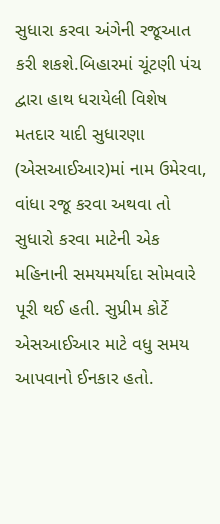સુધારા કરવા અંગેની રજૂઆત કરી શકશે.બિહારમાં ચૂંટણી પંચ દ્વારા હાથ ધરાયેલી વિશેષ મતદાર યાદી સુધારણા (એસઆઈઆર)માં નામ ઉમેરવા, વાંધા રજૂ કરવા અથવા તો સુધારો કરવા માટેની એક મહિનાની સમયમર્યાદા સોમવારે પૂરી થઈ હતી. સુપ્રીમ કોર્ટે એસઆઈઆર માટે વધુ સમય આપવાનો ઈનકાર હતો.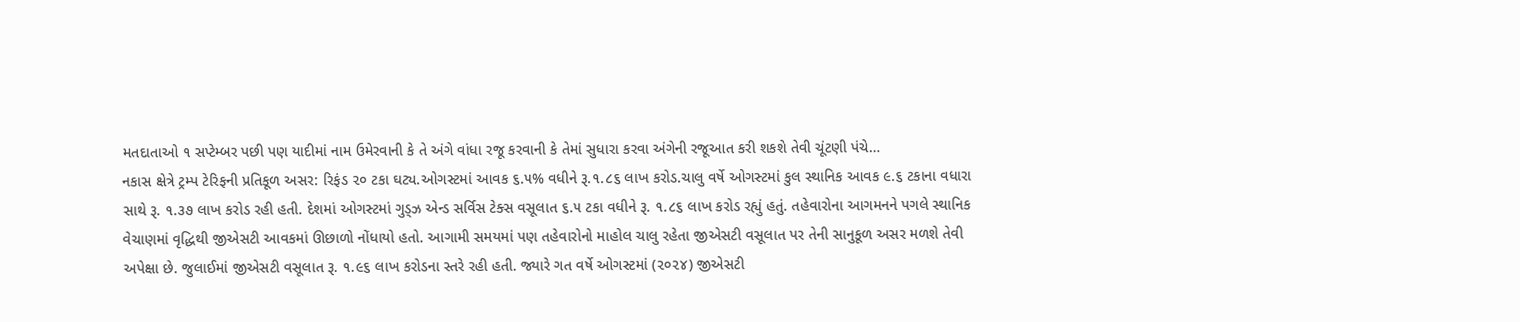મતદાતાઓ ૧ સપ્ટેમ્બર પછી પણ યાદીમાં નામ ઉમેરવાની કે તે અંગે વાંધા રજૂ કરવાની કે તેમાં સુધારા કરવા અંગેની રજૂઆત કરી શકશે તેવી ચૂંટણી પંચે…
નકાસ ક્ષેત્રે ટ્રમ્પ ટેરિફની પ્રતિકૂળ અસર: રિફંડ ૨૦ ટકા ઘટ્ય.ઓગસ્ટમાં આવક ૬.૫% વધીને રૂ.૧.૮૬ લાખ કરોડ.ચાલુ વર્ષે ઓગસ્ટમાં કુલ સ્થાનિક આવક ૯.૬ ટકાના વધારા સાથે રૂ. ૧.૩૭ લાખ કરોડ રહી હતી. દેશમાં ઓગસ્ટમાં ગુડ્ઝ એન્ડ સર્વિસ ટેક્સ વસૂલાત ૬.૫ ટકા વધીને રૂ. ૧.૮૬ લાખ કરોડ રહ્યું હતું. તહેવારોના આગમનને પગલે સ્થાનિક વેચાણમાં વૃદ્ધિથી જીએસટી આવકમાં ઊછાળો નોંધાયો હતો. આગામી સમયમાં પણ તહેવારોનો માહોલ ચાલુ રહેતા જીએસટી વસૂલાત પર તેની સાનુકૂળ અસર મળશે તેવી અપેક્ષા છે. જુલાઈમાં જીએસટી વસૂલાત રૂ. ૧.૯૬ લાખ કરોડના સ્તરે રહી હતી. જ્યારે ગત વર્ષે ઓગસ્ટમાં (૨૦૨૪) જીએસટી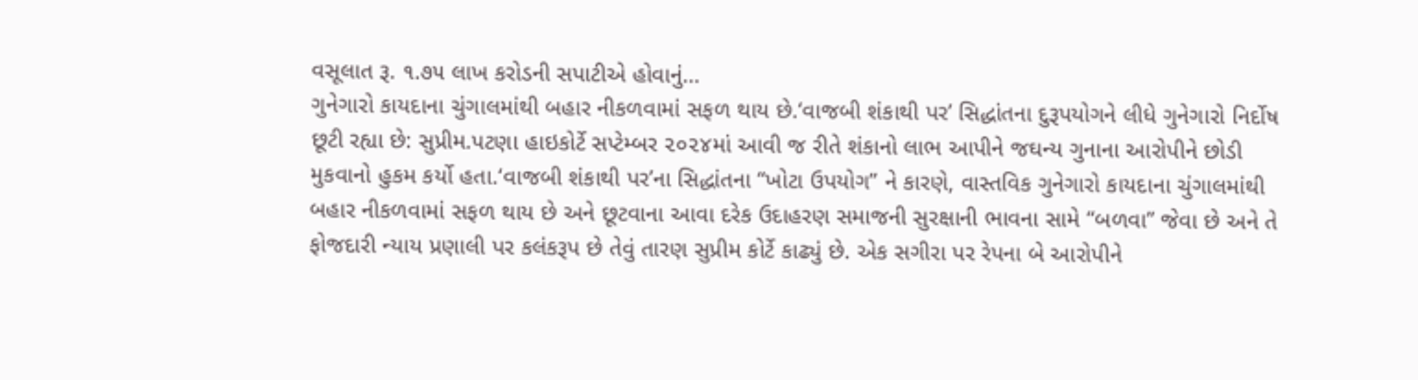વસૂલાત રૂ. ૧.૭૫ લાખ કરોડની સપાટીએ હોવાનું…
ગુનેગારો કાયદાના ચુંગાલમાંથી બહાર નીકળવામાં સફળ થાય છે.‘વાજબી શંકાથી પર’ સિદ્ધાંતના દુરૂપયોગને લીધે ગુનેગારો નિર્દોષ છૂટી રહ્યા છે: સુપ્રીમ.પટણા હાઇકોર્ટે સપ્ટેમ્બર ૨૦૨૪માં આવી જ રીતે શંકાનો લાભ આપીને જઘન્ય ગુનાના આરોપીને છોડી મુકવાનો હુકમ કર્યો હતા.‘વાજબી શંકાથી પર’ના સિદ્ધાંતના “ખોટા ઉપયોગ” ને કારણે, વાસ્તવિક ગુનેગારો કાયદાના ચુંગાલમાંથી બહાર નીકળવામાં સફળ થાય છે અને છૂટવાના આવા દરેક ઉદાહરણ સમાજની સુરક્ષાની ભાવના સામે “બળવા” જેવા છે અને તે ફોજદારી ન્યાય પ્રણાલી પર કલંકરૂપ છે તેવું તારણ સુપ્રીમ કોર્ટે કાઢ્યું છે. એક સગીરા પર રેપના બે આરોપીને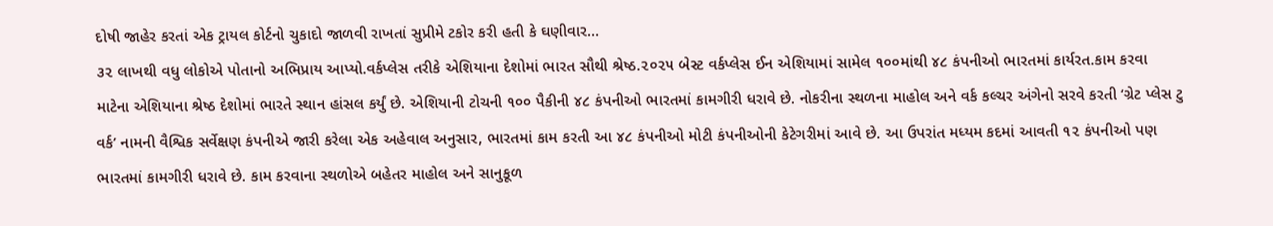દોષી જાહેર કરતાં એક ટ્રાયલ કોર્ટનો ચુકાદો જાળવી રાખતાં સુપ્રીમે ટકોર કરી હતી કે ઘણીવાર…
૩૨ લાખથી વધુ લોકોએ પોતાનો અભિપ્રાય આપ્યો.વર્કપ્લેસ તરીકે એશિયાના દેશોમાં ભારત સૌથી શ્રેષ્ઠ.૨૦૨૫ બેસ્ટ વર્કપ્લેસ ઈન એશિયામાં સામેલ ૧૦૦માંથી ૪૮ કંપનીઓ ભારતમાં કાર્યરત.કામ કરવા માટેના એશિયાના શ્રેષ્ઠ દેશોમાં ભારતે સ્થાન હાંસલ કર્યું છે. એશિયાની ટોચની ૧૦૦ પૈકીની ૪૮ કંપનીઓ ભારતમાં કામગીરી ધરાવે છે. નોકરીના સ્થળના માહોલ અને વર્ક કલ્ચર અંગેનો સરવે કરતી ‘ગ્રેટ પ્લેસ ટુ વર્ક’ નામની વૈશ્વિક સર્વેક્ષણ કંપનીએ જારી કરેલા એક અહેવાલ અનુસાર, ભારતમાં કામ કરતી આ ૪૮ કંપનીઓ મોટી કંપનીઓની કેટેગરીમાં આવે છે. આ ઉપરાંત મધ્યમ કદમાં આવતી ૧૨ કંપનીઓ પણ ભારતમાં કામગીરી ધરાવે છે. કામ કરવાના સ્થળોએ બહેતર માહોલ અને સાનુકૂળ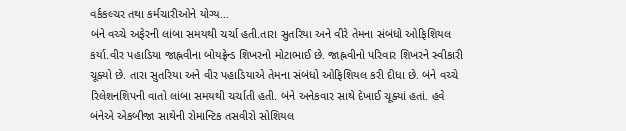વર્કકલ્ચર તથા કર્મચારીઓને યોગ્ય…
બંને વચ્ચે અફેરની લાંબા સમયથી ચર્ચા હતી.તારા સુતરિયા અને વીરે તેમના સંબંધો ઓફિશિયલ કર્યા.વીર પહાડિયા જાહ્નવીના બોયફ્રેન્ડ શિખરનો મોટાભાઈ છે. જાહ્નવીનો પરિવાર શિખરને સ્વીકારી ચૂક્યો છે. તારા સુતરિયા અને વીર પહાડિયાએ તેમના સંબંધો ઓફિશિયલ કરી દીધા છે. બંને વચ્ચે રિલેશનશિપની વાતો લાંબા સમયથી ચર્ચાતી હતી. બંને અનેકવાર સાથે દેખાઈ ચૂક્યાં હતાં. હવે બંનેએ એકબીજા સાથેની રોમાન્ટિક તસવીરો સોશિયલ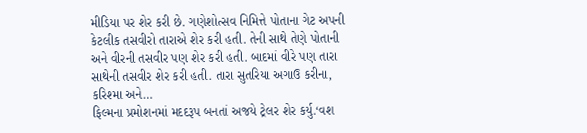મીડિયા પર શેર કરી છે. ગણેશોત્સવ નિમિત્તે પોતાના ગેટ અપની કેટલીક તસવીરો તારાએ શેર કરી હતી. તેની સાથે તેણે પોતાની અને વીરની તસવીર પણ શેર કરી હતી. બાદમાં વીરે પણ તારા સાથેની તસવીર શેર કરી હતી. તારા સુતરિયા અગાઉ કરીના, કરિશ્મા અને…
ફિલ્મના પ્રમોશનમાં મદદરૂપ બનતાં અજયે ટ્રેલર શેર કર્યુ.‘વશ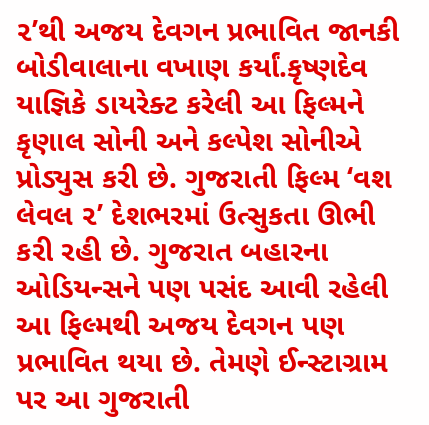૨’થી અજય દેવગન પ્રભાવિત જાનકી બોડીવાલાના વખાણ કર્યાં.કૃષ્ણદેવ યાજ્ઞિકે ડાયરેક્ટ કરેલી આ ફિલ્મને કૃણાલ સોની અને કલ્પેશ સોનીએ પ્રોડ્યુસ કરી છે. ગુજરાતી ફિલ્મ ‘વશ લેવલ ૨’ દેશભરમાં ઉત્સુકતા ઊભી કરી રહી છે. ગુજરાત બહારના ઓડિયન્સને પણ પસંદ આવી રહેલી આ ફિલ્મથી અજય દેવગન પણ પ્રભાવિત થયા છે. તેમણે ઈન્સ્ટાગ્રામ પર આ ગુજરાતી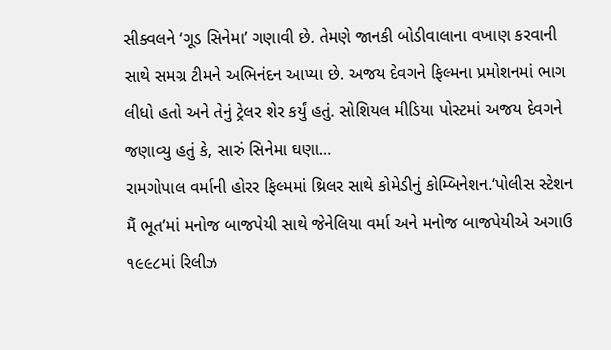સીક્વલને ‘ગૂડ સિનેમા’ ગણાવી છે. તેમણે જાનકી બોડીવાલાના વખાણ કરવાની સાથે સમગ્ર ટીમને અભિનંદન આપ્યા છે. અજય દેવગને ફિલ્મના પ્રમોશનમાં ભાગ લીધો હતો અને તેનું ટ્રેલર શેર કર્યું હતું. સોશિયલ મીડિયા પોસ્ટમાં અજય દેવગને જણાવ્યુ હતું કે, સારું સિનેમા ઘણા…
રામગોપાલ વર્માની હોરર ફિલ્મમાં થ્રિલર સાથે કોમેડીનું કોમ્બિનેશન.‘પોલીસ સ્ટેશન મૈં ભૂત’માં મનોજ બાજપેયી સાથે જેનેલિયા વર્મા અને મનોજ બાજપેયીએ અગાઉ ૧૯૯૮માં રિલીઝ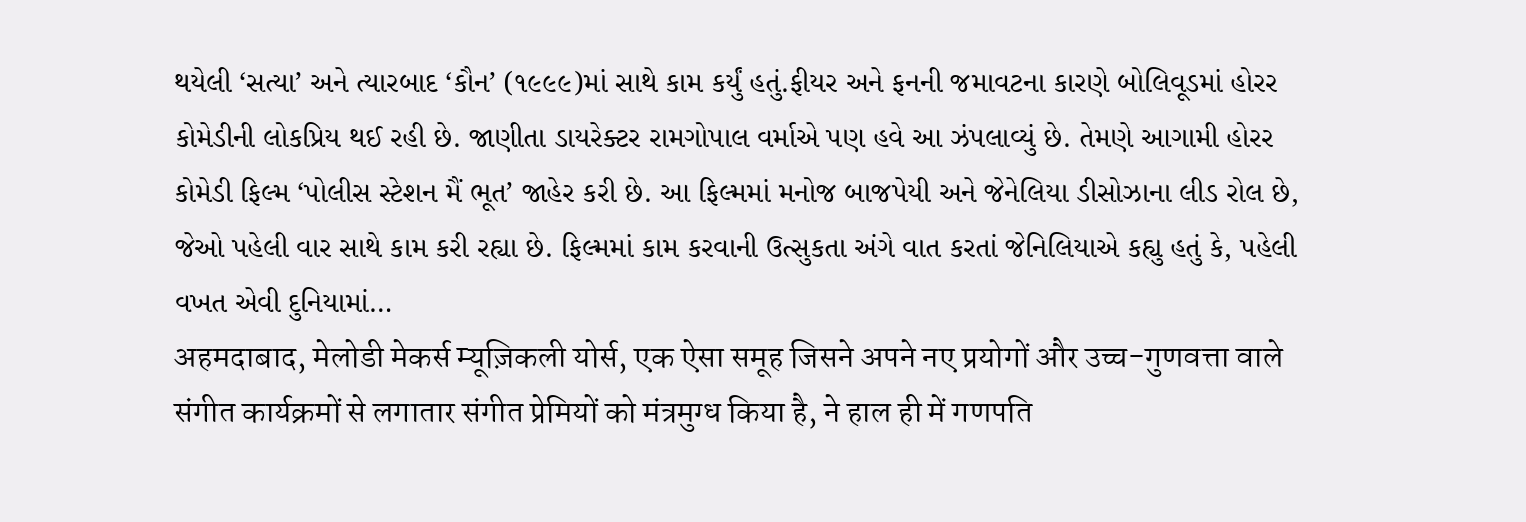થયેલી ‘સત્યા’ અને ત્યારબાદ ‘કૌન’ (૧૯૯૯)માં સાથે કામ કર્યું હતું.ફીયર અને ફનની જમાવટના કારણે બોલિવૂડમાં હોરર કોમેડીની લોકપ્રિય થઈ રહી છે. જાણીતા ડાયરેક્ટર રામગોપાલ વર્માએ પણ હવે આ ઝંપલાવ્યું છે. તેમણે આગામી હોરર કોમેડી ફિલ્મ ‘પોલીસ સ્ટેશન મૈં ભૂત’ જાહેર કરી છે. આ ફિલ્મમાં મનોજ બાજપેયી અને જેનેલિયા ડીસોઝાના લીડ રોલ છે, જેઓ પહેલી વાર સાથે કામ કરી રહ્યા છે. ફિલ્મમાં કામ કરવાની ઉત્સુકતા અંગે વાત કરતાં જેનિલિયાએ કહ્યુ હતું કે, પહેલી વખત એવી દુનિયામાં…
अहमदाबाद, मेलोडी मेकर्स म्यूज़िकली योर्स, एक ऐसा समूह जिसने अपने नए प्रयोगों और उच्च-गुणवत्ता वाले संगीत कार्यक्रमों से लगातार संगीत प्रेमियों को मंत्रमुग्ध किया है, ने हाल ही में गणपति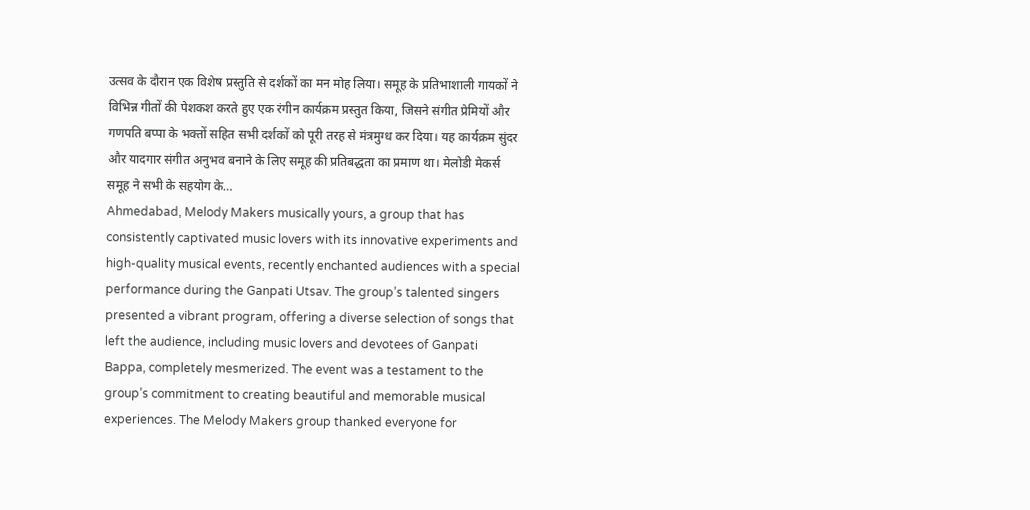उत्सव के दौरान एक विशेष प्रस्तुति से दर्शकों का मन मोह लिया। समूह के प्रतिभाशाली गायकों ने विभिन्न गीतों की पेशकश करते हुए एक रंगीन कार्यक्रम प्रस्तुत किया, जिसने संगीत प्रेमियों और गणपति बप्पा के भक्तों सहित सभी दर्शकों को पूरी तरह से मंत्रमुग्ध कर दिया। यह कार्यक्रम सुंदर और यादगार संगीत अनुभव बनाने के लिए समूह की प्रतिबद्धता का प्रमाण था। मेलोडी मेकर्स समूह ने सभी के सहयोग के…
Ahmedabad, Melody Makers musically yours, a group that has consistently captivated music lovers with its innovative experiments and high-quality musical events, recently enchanted audiences with a special performance during the Ganpati Utsav. The group’s talented singers presented a vibrant program, offering a diverse selection of songs that left the audience, including music lovers and devotees of Ganpati Bappa, completely mesmerized. The event was a testament to the group’s commitment to creating beautiful and memorable musical experiences. The Melody Makers group thanked everyone for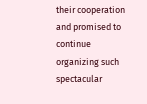their cooperation and promised to continue organizing such spectacular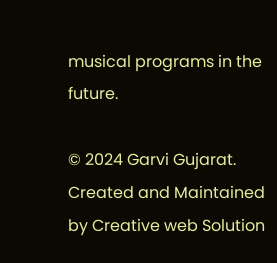musical programs in the future.

© 2024 Garvi Gujarat. Created and Maintained by Creative web Solution